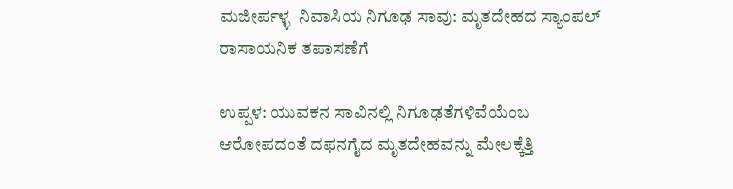ಮಜೀರ್ಪಳ್ಳ  ನಿವಾಸಿಯ ನಿಗೂಢ ಸಾವು: ಮೃತದೇಹದ ಸ್ಯಾಂಪಲ್  ರಾಸಾಯನಿಕ ತಪಾಸಣೆಗೆ

ಉಪ್ಪಳ: ಯುವಕನ ಸಾವಿನಲ್ಲಿ ನಿಗೂಢತೆಗಳಿವೆಯೆಂಬ ಆರೋಪದಂತೆ ದಫನಗೈದ ಮೃತದೇಹವನ್ನು ಮೇಲಕ್ಕೆತ್ತಿ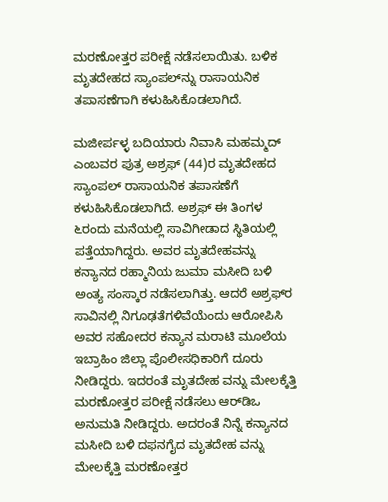ಮರಣೋತ್ತರ ಪರೀಕ್ಷೆ ನಡೆಸಲಾಯಿತು. ಬಳಿಕ ಮೃತದೇಹದ ಸ್ಯಾಂಪಲ್‌ನ್ನು ರಾಸಾಯನಿಕ ತಪಾಸಣೆಗಾಗಿ ಕಳುಹಿಸಿಕೊಡಲಾಗಿದೆ.

ಮಜೀರ್ಪಳ್ಳ ಬದಿಯಾರು ನಿವಾಸಿ ಮಹಮ್ಮದ್ ಎಂಬವರ ಪುತ್ರ ಅಶ್ರಫ್ (44)ರ ಮೃತದೇಹದ ಸ್ಯಾಂಪಲ್ ರಾಸಾಯನಿಕ ತಪಾಸಣೆಗೆ ಕಳುಹಿಸಿಕೊಡಲಾಗಿದೆ. ಅಶ್ರಫ್ ಈ ತಿಂಗಳ ೬ರಂದು ಮನೆಯಲ್ಲಿ ಸಾವಿಗೀಡಾದ ಸ್ಥಿತಿಯಲ್ಲಿ ಪತ್ತೆಯಾಗಿದ್ದರು. ಅವರ ಮೃತದೇಹವನ್ನು ಕನ್ಯಾನದ ರಹ್ಮಾನಿಯ ಜುಮಾ ಮಸೀದಿ ಬಳಿ ಅಂತ್ಯ ಸಂಸ್ಕಾರ ನಡೆಸಲಾಗಿತ್ತು. ಆದರೆ ಅಶ್ರಫ್‌ರ ಸಾವಿನಲ್ಲಿ ನಿಗೂಢತೆಗಳಿವೆಯೆಂದು ಆರೋಪಿಸಿ ಅವರ ಸಹೋದರ ಕನ್ಯಾನ ಮರಾಟಿ ಮೂಲೆಯ ಇಬ್ರಾಹಿಂ ಜಿಲ್ಲಾ ಪೊಲೀಸಧಿಕಾರಿಗೆ ದೂರು ನೀಡಿದ್ದರು. ಇದರಂತೆ ಮೃತದೇಹ ವನ್ನು ಮೇಲಕ್ಕೆತ್ತಿ ಮರಣೋತ್ತರ ಪರೀಕ್ಷೆ ನಡೆಸಲು ಆರ್‌ಡಿಒ ಅನುಮತಿ ನೀಡಿದ್ದರು. ಅದರಂತೆ ನಿನ್ನೆ ಕನ್ಯಾನದ ಮಸೀದಿ ಬಳಿ ದಫನಗೈದ ಮೃತದೇಹ ವನ್ನು ಮೇಲಕ್ಕೆತ್ತಿ ಮರಣೋತ್ತರ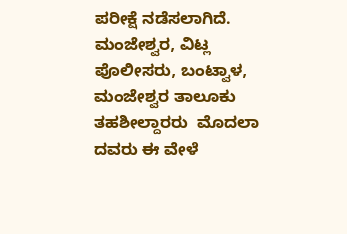ಪರೀಕ್ಷೆ ನಡೆಸಲಾಗಿದೆ. ಮಂಜೇಶ್ವರ, ವಿಟ್ಲ ಪೊಲೀಸರು, ಬಂಟ್ವಾಳ, ಮಂಜೇಶ್ವರ ತಾಲೂಕು ತಹಶೀಲ್ದಾರರು  ಮೊದಲಾ ದವರು ಈ ವೇಳೆ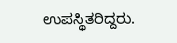ಉಪಸ್ಥಿತರಿದ್ದರು.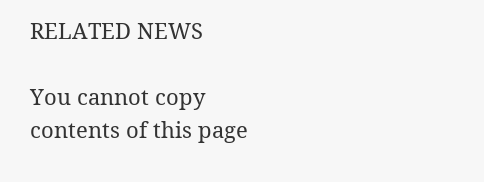RELATED NEWS

You cannot copy contents of this page